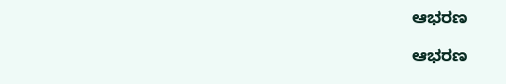ಆಭರಣ

ಆಭರಣ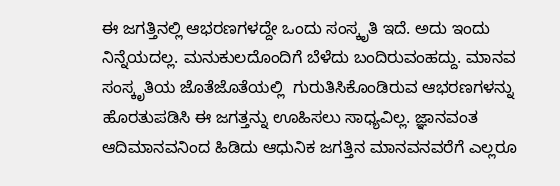ಈ ಜಗತ್ತಿನಲ್ಲಿ ಆಭರಣಗಳದ್ದೇ ಒಂದು ಸಂಸ್ಕೃತಿ ಇದೆ. ಅದು ಇಂದು ನಿನ್ನೆಯದಲ್ಲ. ಮನುಕುಲದೊಂದಿಗೆ ಬೆಳೆದು ಬಂದಿರುವಂಹದ್ದು. ಮಾನವ ಸಂಸ್ಕೃತಿಯ ಜೊತೆಜೊತೆಯಲ್ಲಿ  ಗುರುತಿಸಿಕೊಂಡಿರುವ ಆಭರಣಗಳನ್ನು ಹೊರತುಪಡಿಸಿ ಈ ಜಗತ್ತನ್ನು ಊಹಿಸಲು ಸಾಧ್ಯವಿಲ್ಲ. ಜ್ಞಾನವಂತ ಆದಿಮಾನವನಿಂದ ಹಿಡಿದು ಆಧುನಿಕ ಜಗತ್ತಿನ ಮಾನವನವರೆಗೆ ಎಲ್ಲರೂ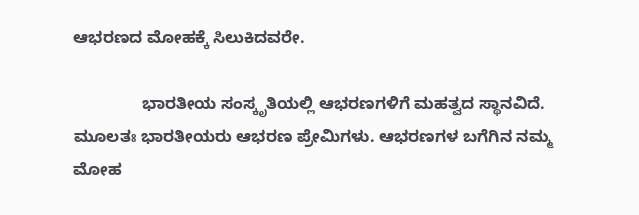ಆಭರಣದ ಮೋಹಕ್ಕೆ ಸಿಲುಕಿದವರೇ.

               ಭಾರತೀಯ ಸಂಸ್ಕೃತಿಯಲ್ಲಿ ಆಭರಣಗಳಿಗೆ ಮಹತ್ವದ ಸ್ಥಾನವಿದೆ. ಮೂಲತಃ ಭಾರತೀಯರು ಆಭರಣ ಪ್ರೇಮಿಗಳು. ಆಭರಣಗಳ ಬಗೆಗಿನ ನಮ್ಮ ಮೋಹ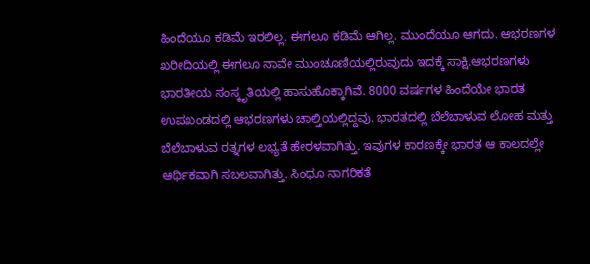ಹಿಂದೆಯೂ ಕಡಿಮೆ ಇರಲಿಲ್ಲ. ಈಗಲೂ ಕಡಿಮೆ ಆಗಿಲ್ಲ. ಮುಂದೆಯೂ ಆಗದು. ಆಭರಣಗಳ ಖರೀದಿಯಲ್ಲಿ ಈಗಲೂ ನಾವೇ ಮುಂಚೂಣಿಯಲ್ಲಿರುವುದು ಇದಕ್ಕೆ ಸಾಕ್ಷಿ.ಆಭರಣಗಳು ಭಾರತೀಯ ಸಂಸ್ಕೃತಿಯಲ್ಲಿ ಹಾಸುಹೊಕ್ಕಾಗಿವೆ. 8000 ವರ್ಷಗಳ ಹಿಂದೆಯೇ ಭಾರತ ಉಪಖಂಡದಲ್ಲಿ ಆಭರಣಗಳು ಚಾಲ್ತಿಯಲ್ಲಿದ್ದವು. ಭಾರತದಲ್ಲಿ ಬೆಲೆಬಾಳುವ ಲೋಹ ಮತ್ತು ಬೆಲೆಬಾಳುವ ರತ್ನಗಳ ಲಭ್ಯತೆ ಹೇರಳವಾಗಿತ್ತು. ಇವುಗಳ ಕಾರಣಕ್ಕೇ ಭಾರತ ಆ ಕಾಲದಲ್ಲೇ ಆರ್ಥಿಕವಾಗಿ ಸಬಲವಾಗಿತ್ತು. ಸಿಂಧೂ ನಾಗರಿಕತೆ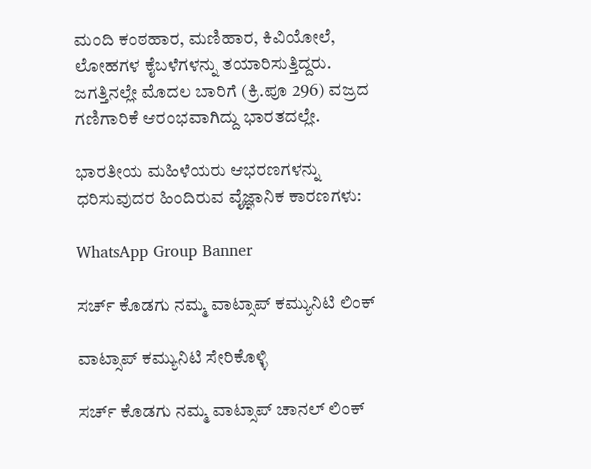ಮಂದಿ ಕಂಠಹಾರ, ಮಣಿಹಾರ, ಕಿವಿಯೋಲೆ, ಲೋಹಗಳ ಕೈಬಳೆಗಳನ್ನು ತಯಾರಿಸುತ್ತಿದ್ದರು.  ಜಗತ್ತಿನಲ್ಲೇ ಮೊದಲ ಬಾರಿಗೆ (ಕ್ರಿ.ಪೂ 296) ವಜ್ರದ ಗಣಿಗಾರಿಕೆ ಆರಂಭವಾಗಿದ್ದು ಭಾರತದಲ್ಲೇ.

ಭಾರತೀಯ ಮಹಿಳೆಯರು ಆಭರಣಗಳನ್ನು ಧರಿಸುವುದರ ಹಿಂದಿರುವ ವೈಜ್ಞಾನಿಕ ಕಾರಣಗಳು:

WhatsApp Group Banner

ಸರ್ಚ್‌ ಕೊಡಗು ನಮ್ಮ ವಾಟ್ಸಾಪ್‌ ಕಮ್ಯುನಿಟಿ ಲಿಂಕ್‌

ವಾಟ್ಸಾಪ್ ಕಮ್ಯುನಿಟಿ ಸೇರಿಕೊಳ್ಳಿ

ಸರ್ಚ್‌ ಕೊಡಗು ನಮ್ಮ ವಾಟ್ಸಾಪ್‌ ಚಾನಲ್‌ ಲಿಂಕ್‌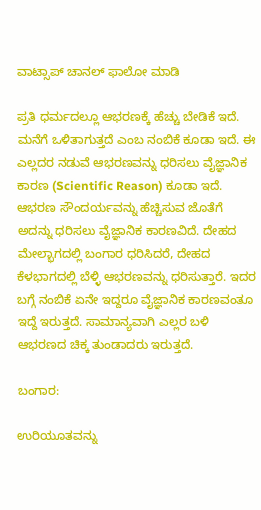ವಾಟ್ಸಾಪ್ ಚಾನಲ್‌ ಫಾಲೋ ಮಾಡಿ

ಪ್ರತಿ ಧರ್ಮದಲ್ಲೂ ಆಭರಣಕ್ಕೆ ಹೆಚ್ಚು ಬೇಡಿಕೆ ಇದೆ. ಮನೆಗೆ ಒಳಿತಾಗುತ್ತದೆ ಎಂಬ ನಂಬಿಕೆ ಕೂಡಾ ಇದೆ. ಈ ಎಲ್ಲದರ ನಡುವೆ ಆಭರಣವನ್ನು ಧರಿಸಲು ವೈಜ್ಞಾನಿಕ ಕಾರಣ (Scientific Reason) ಕೂಡಾ ಇದೆ. ಆಭರಣ ಸೌಂದರ್ಯವನ್ನು ಹೆಚ್ಚಿಸುವ ಜೊತೆಗೆ ಅದನ್ನು ಧರಿಸಲು ವೈಜ್ಞಾನಿಕ ಕಾರಣವಿದೆ. ದೇಹದ ಮೇಲ್ಭಾಗದಲ್ಲಿ ಬಂಗಾರ ಧರಿಸಿದರೆ, ದೇಹದ ಕೆಳಭಾಗದಲ್ಲಿ ಬೆಳ್ಳಿ ಆಭರಣವನ್ನು ಧರಿಸುತ್ತಾರೆ. ಇದರ ಬಗ್ಗೆ ನಂಬಿಕೆ ಏನೇ ಇದ್ದರೂ ವೈಜ್ಞಾನಿಕ ಕಾರಣವಂತೂ ಇದ್ದೆ ಇರುತ್ತದೆ. ಸಾಮಾನ್ಯವಾಗಿ ಎಲ್ಲರ ಬಳಿ ಆಭರಣದ ಚಿಕ್ಕ ತುಂಡಾದರು ಇರುತ್ತದೆ.

ಬಂಗಾರ:

ಉರಿಯೂತವನ್ನು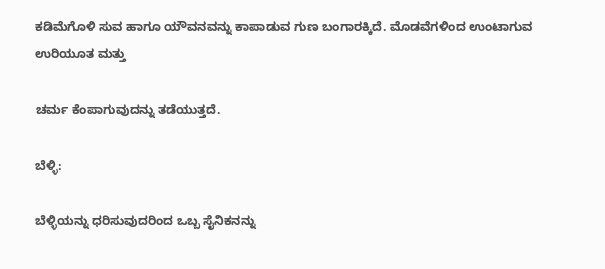ಕಡಿಮೆಗೊಳಿ ಸುವ ಹಾಗೂ ಯೌವನವನ್ನು ಕಾಪಾಡುವ ಗುಣ ಬಂಗಾರಕ್ಕಿದೆ. ಮೊಡವೆಗಳಿಂದ ಉಂಟಾಗುವ ಉರಿಯೂತ ಮತ್ತು

ಚರ್ಮ ಕೆಂಪಾಗುವುದನ್ನು ತಡೆಯುತ್ತದೆ.

ಬೆಳ್ಳಿ:

ಬೆಳ್ಳಿಯನ್ನು ಧರಿಸುವುದರಿಂದ ಒಬ್ಬ ಸೈನಿಕನನ್ನು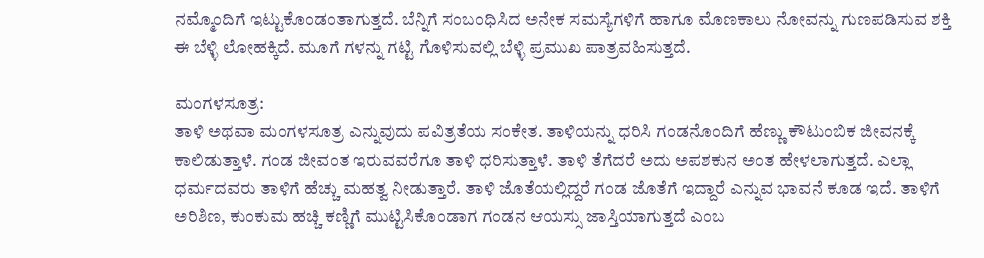ನಮ್ಮೊಂದಿಗೆ ಇಟ್ಟುಕೊಂಡಂತಾಗುತ್ತದೆ. ಬೆನ್ನಿಗೆ ಸಂಬಂಧಿಸಿದ ಅನೇಕ ಸಮಸ್ಯೆಗಳಿಗೆ ಹಾಗೂ ಮೊಣಕಾಲು ನೋವನ್ನು ಗುಣಪಡಿಸುವ ಶಕ್ತಿ ಈ ಬೆಳ್ಳಿ ಲೋಹಕ್ಕಿದೆ. ಮೂಗೆ ಗಳನ್ನು ಗಟ್ಟಿ ಗೊಳಿಸುವಲ್ಲಿ ಬೆಳ್ಳಿ ಪ್ರಮುಖ ಪಾತ್ರವಹಿಸುತ್ತದೆ.

ಮಂಗಳಸೂತ್ರ:
ತಾಳಿ ಅಥವಾ ಮಂಗಳಸೂತ್ರ ಎನ್ನುವುದು ಪವಿತ್ರತೆಯ ಸಂಕೇತ. ತಾಳಿಯನ್ನು ಧರಿಸಿ ಗಂಡನೊಂದಿಗೆ ಹೆಣ್ಣು ಕೌಟುಂಬಿಕ ಜೀವನಕ್ಕೆ ಕಾಲಿಡುತ್ತಾಳೆ. ಗಂಡ ಜೀವಂತ ಇರುವವರೆಗೂ ತಾಳಿ ಧರಿಸುತ್ತಾಳೆ. ತಾಳಿ ತೆಗೆದರೆ ಅದು ಅಪಶಕುನ ಅಂತ ಹೇಳಲಾಗುತ್ತದೆ. ಎಲ್ಲಾ ಧರ್ಮದವರು ತಾಳಿಗೆ ಹೆಚ್ಚು ಮಹತ್ವ ನೀಡುತ್ತಾರೆ. ತಾಳಿ ಜೊತೆಯಲ್ಲಿದ್ದರೆ ಗಂಡ ಜೊತೆಗೆ ಇದ್ದಾರೆ ಎನ್ನುವ ಭಾವನೆ ಕೂಡ ಇದೆ. ತಾಳಿಗೆ ಅರಿಶಿಣ, ಕುಂಕುಮ ಹಚ್ಚಿ ಕಣ್ಣಿಗೆ ಮುಟ್ಟಿಸಿಕೊಂಡಾಗ ಗಂಡನ ಆಯಸ್ಸು ಜಾಸ್ತಿಯಾಗುತ್ತದೆ ಎಂಬ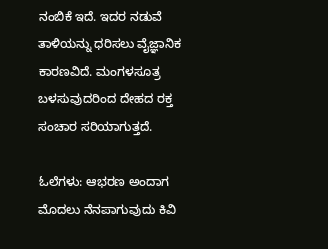ನಂಬಿಕೆ ಇದೆ. ಇದರ ನಡುವೆ ತಾಳಿಯನ್ನು ಧರಿಸಲು ವೈಜ್ಞಾನಿಕ ಕಾರಣವಿದೆ. ಮಂಗಳಸೂತ್ರ ಬಳಸುವುದರಿಂದ ದೇಹದ ರಕ್ತ ಸಂಚಾರ ಸರಿಯಾಗುತ್ತದೆ.

ಓಲೆಗಳು: ಆಭರಣ ಅಂದಾಗ ಮೊದಲು ನೆನಪಾಗುವುದು ಕಿವಿ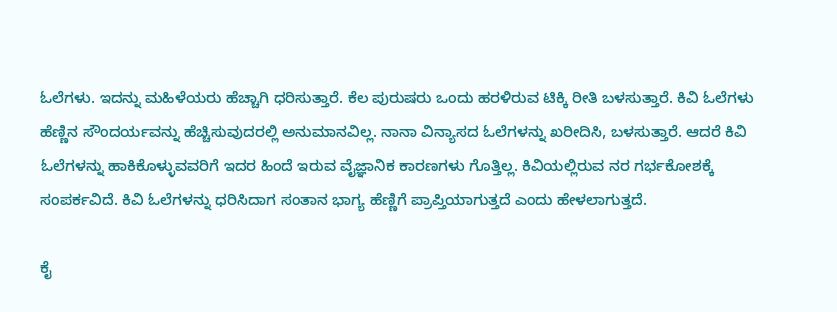ಓಲೆಗಳು. ಇದನ್ನು ಮಹಿಳೆಯರು ಹೆಚ್ಚಾಗಿ ಧರಿಸುತ್ತಾರೆ. ಕೆಲ ಪುರುಷರು ಒಂದು ಹರಳಿರುವ ಟಿಕ್ಕಿ ರೀತಿ ಬಳಸುತ್ತಾರೆ. ಕಿವಿ ಓಲೆಗಳು ಹೆಣ್ಣಿನ ಸೌಂದರ್ಯವನ್ನು ಹೆಚ್ಚಿಸುವುದರಲ್ಲಿ ಅನುಮಾನವಿಲ್ಲ. ನಾನಾ ವಿನ್ಯಾಸದ ಓಲೆಗಳನ್ನು ಖರೀದಿಸಿ, ಬಳಸುತ್ತಾರೆ. ಆದರೆ ಕಿವಿ ಓಲೆಗಳನ್ನು ಹಾಕಿಕೊಳ್ಳುವವರಿಗೆ ಇದರ ಹಿಂದೆ ಇರುವ ವೈಜ್ಞಾನಿಕ ಕಾರಣಗಳು ಗೊತ್ತಿಲ್ಲ. ಕಿವಿಯಲ್ಲಿರುವ ನರ ಗರ್ಭಕೋಶಕ್ಕೆ ಸಂಪರ್ಕವಿದೆ. ಕಿವಿ ಓಲೆಗಳನ್ನು ಧರಿಸಿದಾಗ ಸಂತಾನ ಭಾಗ್ಯ ಹೆಣ್ಣಿಗೆ ಪ್ರಾಪ್ತಿಯಾಗುತ್ತದೆ ಎಂದು ಹೇಳಲಾಗುತ್ತದೆ.

ಕೈ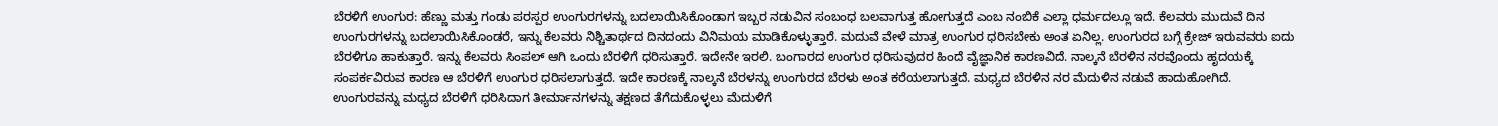ಬೆರಳಿಗೆ ಉಂಗುರ: ಹೆಣ್ಣು ಮತ್ತು ಗಂಡು ಪರಸ್ಪರ ಉಂಗುರಗಳನ್ನು ಬದಲಾಯಿಸಿಕೊಂಡಾಗ ಇಬ್ಬರ ನಡುವಿನ ಸಂಬಂಧ ಬಲವಾಗುತ್ತ ಹೋಗುತ್ತದೆ ಎಂಬ ನಂಬಿಕೆ ಎಲ್ಲಾ ಧರ್ಮದಲ್ಲೂ ಇದೆ. ಕೆಲವರು ಮುದುವೆ ದಿನ ಉಂಗುರಗಳನ್ನು ಬದಲಾಯಿಸಿಕೊಂಡರೆ, ಇನ್ನು ಕೆಲವರು ನಿಶ್ಚಿತಾರ್ಥದ ದಿನದಂದು ವಿನಿಮಯ ಮಾಡಿಕೊಳ್ಳುತ್ತಾರೆ. ಮದುವೆ ವೇಳೆ ಮಾತ್ರ ಉಂಗುರ ಧರಿಸಬೇಕು ಅಂತ ಏನಿಲ್ಲ. ಉಂಗುರದ ಬಗ್ಗೆ ಕ್ರೇಜ್ ಇರುವವರು ಐದು ಬೆರಳಿಗೂ ಹಾಕುತ್ತಾರೆ. ಇನ್ನು ಕೆಲವರು ಸಿಂಪಲ್ ಆಗಿ ಒಂದು ಬೆರಳಿಗೆ ಧರಿಸುತ್ತಾರೆ. ಇದೇನೇ ಇರಲಿ. ಬಂಗಾರದ ಉಂಗುರ ಧರಿಸುವುದರ ಹಿಂದೆ ವೈಜ್ಞಾನಿಕ ಕಾರಣವಿದೆ. ನಾಲ್ಕನೆ ಬೆರಳಿನ ನರವೊಂದು ಹೃದಯಕ್ಕೆ ಸಂಪರ್ಕವಿರುವ ಕಾರಣ ಆ ಬೆರಳಿಗೆ ಉಂಗುರ ಧರಿಸಲಾಗುತ್ತದೆ. ಇದೇ ಕಾರಣಕ್ಕೆ ನಾಲ್ಕನೆ ಬೆರಳನ್ನು ಉಂಗುರದ ಬೆರಳು ಅಂತ ಕರೆಯಲಾಗುತ್ತದೆ. ಮಧ್ಯದ ಬೆರಳಿನ ನರ ಮೆದುಳಿನ ನಡುವೆ ಹಾದುಹೋಗಿದೆ. ಉಂಗುರವನ್ನು ಮಧ್ಯದ ಬೆರಳಿಗೆ ಧರಿಸಿದಾಗ ತೀರ್ಮಾನಗಳನ್ನು ತಕ್ಷಣದ ತೆಗೆದುಕೊಳ್ಳಲು ಮೆದುಳಿಗೆ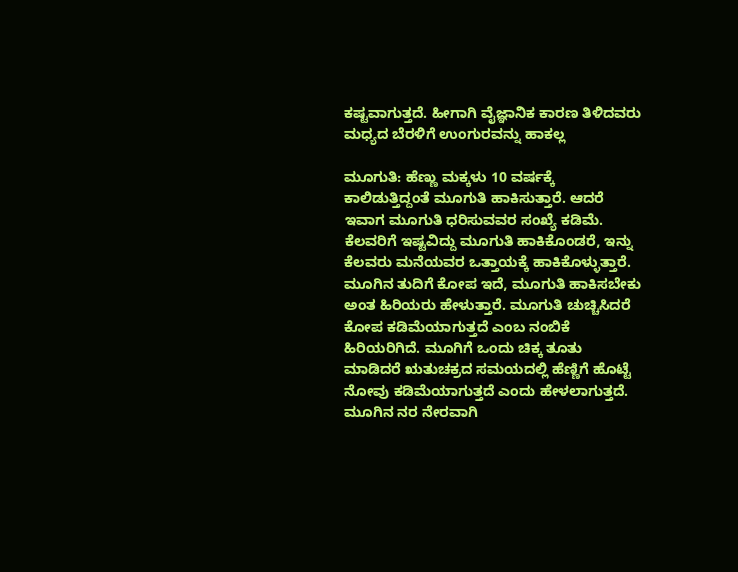ಕಷ್ಟವಾಗುತ್ತದೆ. ಹೀಗಾಗಿ ವೈಜ್ಞಾನಿಕ ಕಾರಣ ತಿಳಿದವರು ಮಧ್ಯದ ಬೆರಳಿಗೆ ಉಂಗುರವನ್ನು ಹಾಕಲ್ಲ

ಮೂಗುತಿ: ಹೆಣ್ಣು ಮಕ್ಕಳು 10 ವರ್ಷಕ್ಕೆ ಕಾಲಿಡುತ್ತಿದ್ದಂತೆ ಮೂಗುತಿ ಹಾಕಿಸುತ್ತಾರೆ. ಆದರೆ ಇವಾಗ ಮೂಗುತಿ ಧರಿಸುವವರ ಸಂಖ್ಯೆ ಕಡಿಮೆ. ಕೆಲವರಿಗೆ ಇಷ್ಟವಿದ್ದು ಮೂಗುತಿ ಹಾಕಿಕೊಂಡರೆ, ಇನ್ನು ಕೆಲವರು ಮನೆಯವರ ಒತ್ತಾಯಕ್ಕೆ ಹಾಕಿಕೊಳ್ಳುತ್ತಾರೆ. ಮೂಗಿನ ತುದಿಗೆ ಕೋಪ ಇದೆ, ಮೂಗುತಿ ಹಾಕಿಸಬೇಕು ಅಂತ ಹಿರಿಯರು ಹೇಳುತ್ತಾರೆ. ಮೂಗುತಿ ಚುಚ್ಚಿಸಿದರೆ ಕೋಪ ಕಡಿಮೆಯಾಗುತ್ತದೆ ಎಂಬ ನಂಬಿಕೆ ಹಿರಿಯರಿಗಿದೆ. ಮೂಗಿಗೆ ಒಂದು ಚಿಕ್ಕ ತೂತು ಮಾಡಿದರೆ ಋತುಚಕ್ರದ ಸಮಯದಲ್ಲಿ ಹೆಣ್ಣಿಗೆ ಹೊಟ್ಟೆ ನೋವು ಕಡಿಮೆಯಾಗುತ್ತದೆ ಎಂದು ಹೇಳಲಾಗುತ್ತದೆ. ಮೂಗಿನ ನರ ನೇರವಾಗಿ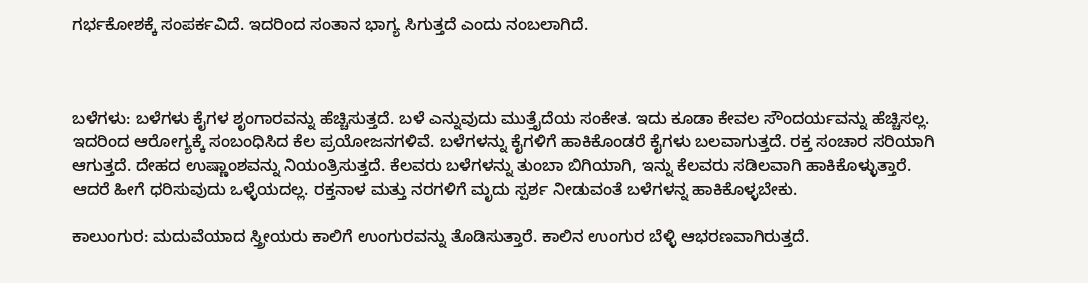ಗರ್ಭಕೋಶಕ್ಕೆ ಸಂಪರ್ಕವಿದೆ. ಇದರಿಂದ ಸಂತಾನ ಭಾಗ್ಯ ಸಿಗುತ್ತದೆ ಎಂದು ನಂಬಲಾಗಿದೆ.



ಬಳೆಗಳು: ಬಳೆಗಳು ಕೈಗಳ ಶೃಂಗಾರವನ್ನು ಹೆಚ್ಚಿಸುತ್ತದೆ. ಬಳೆ ಎನ್ನುವುದು ಮುತ್ತೈದೆಯ ಸಂಕೇತ. ಇದು ಕೂಡಾ ಕೇವಲ ಸೌಂದರ್ಯವನ್ನು ಹೆಚ್ಚಿಸಲ್ಲ. ಇದರಿಂದ ಆರೋಗ್ಯಕ್ಕೆ ಸಂಬಂಧಿಸಿದ ಕೆಲ ಪ್ರಯೋಜನಗಳಿವೆ. ಬಳೆಗಳನ್ನು ಕೈಗಳಿಗೆ ಹಾಕಿಕೊಂಡರೆ ಕೈಗಳು ಬಲವಾಗುತ್ತದೆ. ರಕ್ತ ಸಂಚಾರ ಸರಿಯಾಗಿ ಆಗುತ್ತದೆ. ದೇಹದ ಉಷ್ಣಾಂಶವನ್ನು ನಿಯಂತ್ರಿಸುತ್ತದೆ. ಕೆಲವರು ಬಳೆಗಳನ್ನು ತುಂಬಾ ಬಿಗಿಯಾಗಿ, ಇನ್ನು ಕೆಲವರು ಸಡಿಲವಾಗಿ ಹಾಕಿಕೊಳ್ಳುತ್ತಾರೆ. ಆದರೆ ಹೀಗೆ ಧರಿಸುವುದು ಒಳ್ಳೆಯದಲ್ಲ. ರಕ್ತನಾಳ ಮತ್ತು ನರಗಳಿಗೆ ಮೃದು ಸ್ಪರ್ಶ ನೀಡುವಂತೆ ಬಳೆಗಳನ್ನ ಹಾಕಿಕೊಳ್ಳಬೇಕು.

ಕಾಲುಂಗುರ: ಮದುವೆಯಾದ ಸ್ತ್ರೀಯರು ಕಾಲಿಗೆ ಉಂಗುರವನ್ನು ತೊಡಿಸುತ್ತಾರೆ. ಕಾಲಿನ ಉಂಗುರ ಬೆಳ್ಳಿ ಆಭರಣವಾಗಿರುತ್ತದೆ.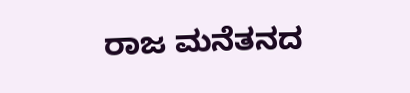ರಾಜ ಮನೆತನದ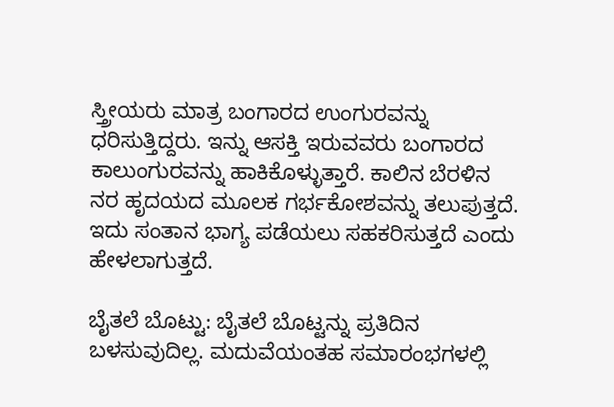ಸ್ತ್ರೀಯರು ಮಾತ್ರ ಬಂಗಾರದ ಉಂಗುರವನ್ನು ಧರಿಸುತ್ತಿದ್ದರು. ಇನ್ನು ಆಸಕ್ತಿ ಇರುವವರು ಬಂಗಾರದ ಕಾಲುಂಗುರವನ್ನು ಹಾಕಿಕೊಳ್ಳುತ್ತಾರೆ. ಕಾಲಿನ ಬೆರಳಿನ ನರ ಹೃದಯದ ಮೂಲಕ ಗರ್ಭಕೋಶವನ್ನು ತಲುಪುತ್ತದೆ. ಇದು ಸಂತಾನ ಭಾಗ್ಯ ಪಡೆಯಲು ಸಹಕರಿಸುತ್ತದೆ ಎಂದು ಹೇಳಲಾಗುತ್ತದೆ.

ಬೈತಲೆ ಬೊಟ್ಟು: ಬೈತಲೆ ಬೊಟ್ಟನ್ನು ಪ್ರತಿದಿನ ಬಳಸುವುದಿಲ್ಲ. ಮದುವೆಯಂತಹ ಸಮಾರಂಭಗಳಲ್ಲಿ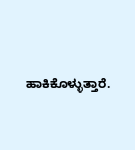ಹಾಕಿಕೊಳ್ಳುತ್ತಾರೆ.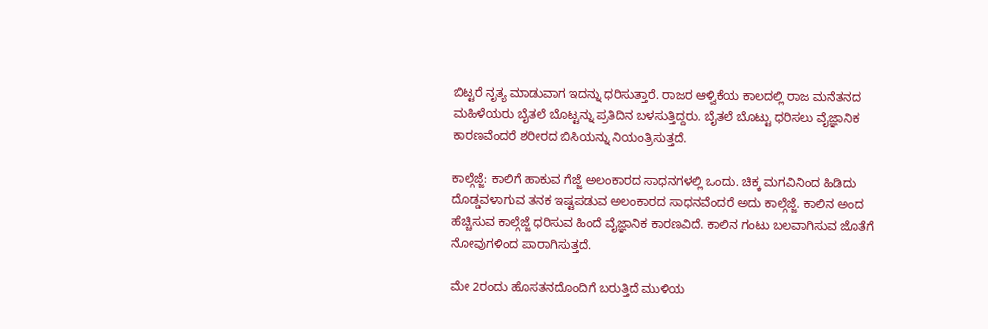ಬಿಟ್ಟರೆ ನೃತ್ಯ ಮಾಡುವಾಗ ಇದನ್ನು ಧರಿಸುತ್ತಾರೆ. ರಾಜರ ಆಳ್ವಿಕೆಯ ಕಾಲದಲ್ಲಿ ರಾಜ ಮನೆತನದ ಮಹಿಳೆಯರು ಬೈತಲೆ ಬೊಟ್ಟನ್ನು ಪ್ರತಿದಿನ ಬಳಸುತ್ತಿದ್ದರು. ಬೈತಲೆ ಬೊಟ್ಟು ಧರಿಸಲು ವೈಜ್ಞಾನಿಕ ಕಾರಣವೆಂದರೆ ಶರೀರದ ಬಿಸಿಯನ್ನು ನಿಯಂತ್ರಿಸುತ್ತದೆ.

ಕಾಲ್ಗೆಜ್ಜೆ: ಕಾಲಿಗೆ ಹಾಕುವ ಗೆಜ್ಜೆ ಅಲಂಕಾರದ ಸಾಧನಗಳಲ್ಲಿ ಒಂದು. ಚಿಕ್ಕ ಮಗವಿನಿಂದ ಹಿಡಿದು ದೊಡ್ಡವಳಾಗುವ ತನಕ ಇಷ್ಟಪಡುವ ಅಲಂಕಾರದ ಸಾಧನವೆಂದರೆ ಅದು ಕಾಲ್ಗೆಜ್ಜೆ. ಕಾಲಿನ ಅಂದ ಹೆಚ್ಚಿಸುವ ಕಾಲ್ಗೆಜ್ಜೆ ಧರಿಸುವ ಹಿಂದೆ ವೈಜ್ಞಾನಿಕ ಕಾರಣವಿದೆ. ಕಾಲಿನ ಗಂಟು ಬಲವಾಗಿಸುವ ಜೊತೆಗೆ ನೋವುಗಳಿಂದ ಪಾರಾಗಿಸುತ್ತದೆ.

ಮೇ 2ರಂದು ಹೊಸತನದೊಂದಿಗೆ ಬರುತ್ತಿದೆ ಮುಳಿಯ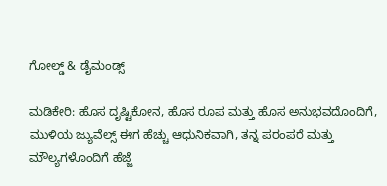ಗೋಲ್ಡ್ & ಡೈಮಂಡ್ಸ್

ಮಡಿಕೇರಿ: ಹೊಸ ದೃಷ್ಟಿಕೋನ, ಹೊಸ ರೂಪ ಮತ್ತು ಹೊಸ ಅನುಭವದೊಂದಿಗೆ, ಮುಳಿಯ ಜ್ಯುವೆಲ್ಸ್ ಈಗ ಹೆಚ್ಚು ಆಧುನಿಕವಾಗಿ, ತನ್ನ ಪರಂಪರೆ ಮತ್ತು ಮೌಲ್ಯಗಳೊಂದಿಗೆ ಹೆಜ್ಜೆ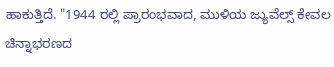ಹಾಕುತ್ತಿದೆ. "1944 ರಲ್ಲಿ ಪ್ರಾರಂಭವಾದ, ಮುಳಿಯ ಜ್ಯುವೆಲ್ಸ್ ಕೇವಲ ಚಿನ್ನಾಭರಣದ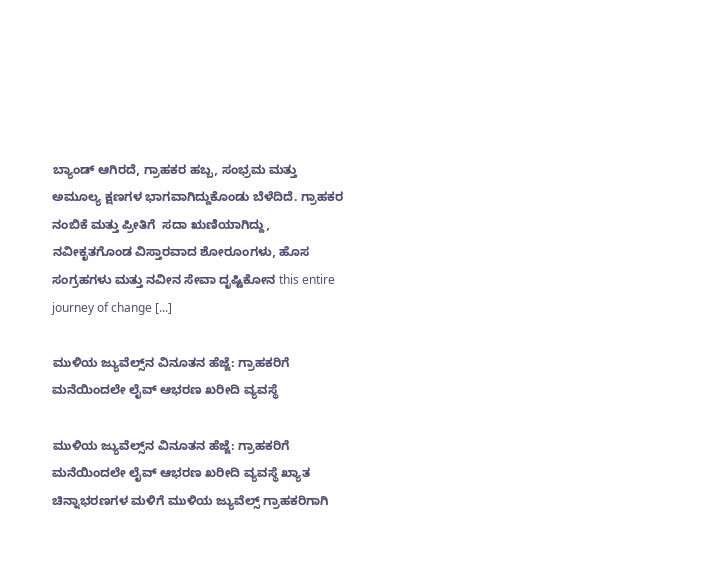ಬ್ಯಾಂಡ್ ಆಗಿರದೆ, ಗ್ರಾಹಕರ ಹಬ್ಬ, ಸಂಭ್ರಮ ಮತ್ತು ಅಮೂಲ್ಯ ಕ್ಷಣಗಳ ಭಾಗವಾಗಿದ್ದುಕೊಂಡು ಬೆಳೆದಿದೆ. ಗ್ರಾಹಕರ ನಂಬಿಕೆ ಮತ್ತು ಪ್ರೀತಿಗೆ  ಸದಾ ಋಣಿಯಾಗಿದ್ದು, ನವೀಕೃತಗೊಂಡ ವಿಸ್ತಾರವಾದ ಶೋರೂಂಗಳು, ಹೊಸ ಸಂಗ್ರಹಗಳು ಮತ್ತು ನವೀನ ಸೇವಾ ದೃಷ್ಟಿಕೋನ this entire journey of change [...]

ಮುಳಿಯ ಜ್ಯುವೆಲ್ಸ್‌ನ ವಿನೂತನ ಹೆಜ್ಜೆ: ಗ್ರಾಹಕರಿಗೆ ಮನೆಯಿಂದಲೇ ಲೈವ್ ಆಭರಣ ಖರೀದಿ ವ್ಯವಸ್ಥೆ

ಮುಳಿಯ ಜ್ಯುವೆಲ್ಸ್‌ನ ವಿನೂತನ ಹೆಜ್ಜೆ: ಗ್ರಾಹಕರಿಗೆ ಮನೆಯಿಂದಲೇ ಲೈವ್ ಆಭರಣ ಖರೀದಿ ವ್ಯವಸ್ಥೆ ಖ್ಯಾತ ಚಿನ್ನಾಭರಣಗಳ ಮಳಿಗೆ ಮುಳಿಯ ಜ್ಯುವೆಲ್ಸ್ ಗ್ರಾಹಕರಿಗಾಗಿ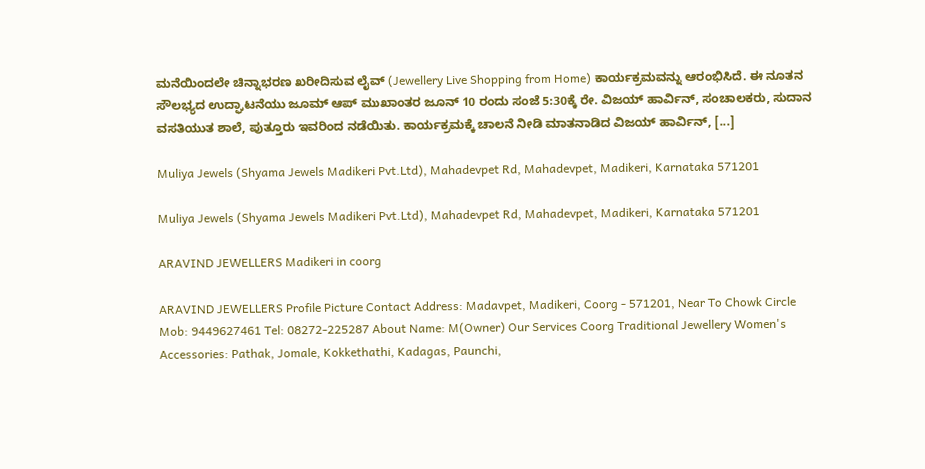ಮನೆಯಿಂದಲೇ ಚಿನ್ನಾಭರಣ ಖರೀದಿಸುವ ಲೈವ್ (Jewellery Live Shopping from Home) ಕಾರ್ಯಕ್ರಮವನ್ನು ಆರಂಭಿಸಿದೆ. ಈ ನೂತನ ಸೌಲಭ್ಯದ ಉದ್ಘಾಟನೆಯು ಜೂಮ್‌ ಆಪ್‌ ಮುಖಾಂತರ ಜೂನ್ 10 ರಂದು ಸಂಜೆ 5:30ಕ್ಕೆ ರೇ. ವಿಜಯ್ ಹಾರ್ವಿನ್, ಸಂಚಾಲಕರು, ಸುದಾನ ವಸತಿಯುತ ಶಾಲೆ, ಪುತ್ತೂರು ಇವರಿಂದ ನಡೆಯಿತು. ಕಾರ್ಯಕ್ರಮಕ್ಕೆ ಚಾಲನೆ ನೀಡಿ ಮಾತನಾಡಿದ ವಿಜಯ್ ಹಾರ್ವಿನ್, [...]

Muliya Jewels (Shyama Jewels Madikeri Pvt.Ltd), Mahadevpet Rd, Mahadevpet, Madikeri, Karnataka 571201

Muliya Jewels (Shyama Jewels Madikeri Pvt.Ltd), Mahadevpet Rd, Mahadevpet, Madikeri, Karnataka 571201

ARAVIND JEWELLERS Madikeri in coorg

ARAVIND JEWELLERS Profile Picture Contact Address: Madavpet, Madikeri, Coorg - 571201, Near To Chowk Circle Mob: 9449627461 Tel: 08272-225287 About Name: M(Owner) Our Services Coorg Traditional Jewellery Women's Accessories: Pathak, Jomale, Kokkethathi, Kadagas, Paunchi,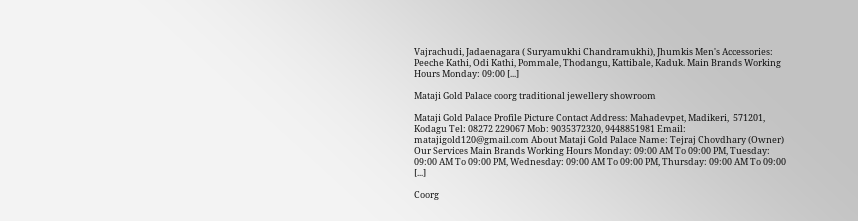Vajrachudi, Jadaenagara ( Suryamukhi Chandramukhi), Jhumkis Men's Accessories: Peeche Kathi, Odi Kathi, Pommale, Thodangu, Kattibale, Kaduk. Main Brands Working Hours Monday: 09:00 [...]

Mataji Gold Palace coorg traditional jewellery showroom

Mataji Gold Palace Profile Picture Contact Address: Mahadevpet, Madikeri,  571201, Kodagu Tel: 08272 229067 Mob: 9035372320, 9448851981 Email: matajigold120@gmail.com About Mataji Gold Palace Name: Tejraj Chovdhary (Owner) Our Services Main Brands Working Hours Monday: 09:00 AM To 09:00 PM, Tuesday: 09:00 AM To 09:00 PM, Wednesday: 09:00 AM To 09:00 PM, Thursday: 09:00 AM To 09:00 [...]

Coorg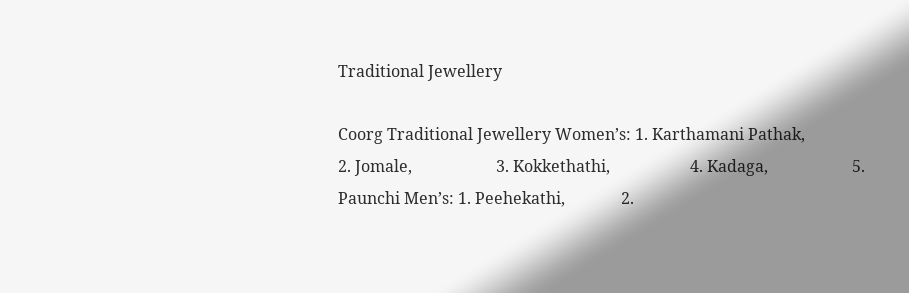Traditional Jewellery

Coorg Traditional Jewellery Women’s: 1. Karthamani Pathak,                     2. Jomale,                     3. Kokkethathi,                    4. Kadaga,                     5. Paunchi Men’s: 1. Peehekathi,              2.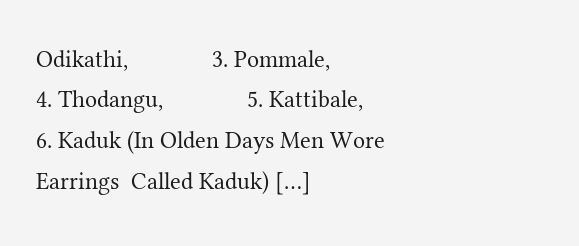Odikathi,              3. Pommale,              4. Thodangu,              5. Kattibale,              6. Kaduk (In Olden Days Men Wore Earrings  Called Kaduk) […]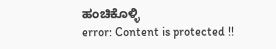ಹಂಚಿಕೊಳ್ಳಿ
error: Content is protected !!